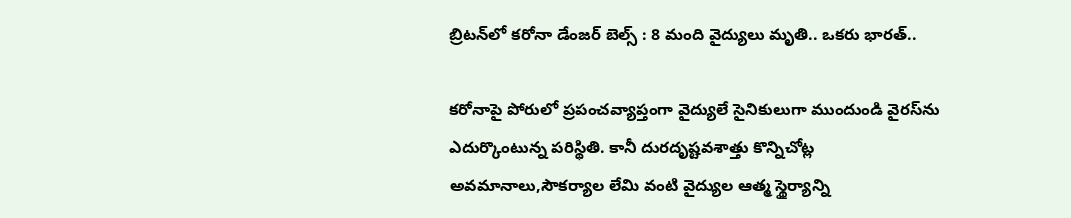బ్రిటన్‌లో కరోనా డేంజర్ బెల్స్ : 8 మంది వైద్యులు మృతి.. ఒకరు భారత్‌..

కరోనాపై పోరులో ప్రపంచవ్యాప్తంగా వైద్యులే సైనికులుగా ముందుండి వైరస్‌ను ఎదుర్కొంటున్న పరిస్థితి. కానీ దురదృష్టవశాత్తు కొన్నిచోట్ల అవమానాలు,సౌకర్యాల లేమి వంటి వైద్యుల ఆత్మ స్థైర్యాన్ని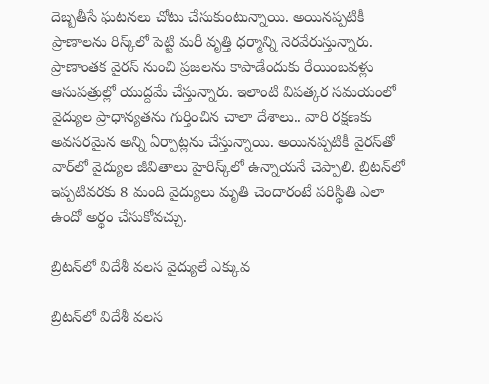దెబ్బతీసే ఘటనలు చోటు చేసుకుంటున్నాయి. అయినప్పటికీ ప్రాణాలను రిస్క్‌లో పెట్టి మరీ వృత్తి ధర్మాన్ని నెరవేరుస్తున్నారు. ప్రాణాంతక వైరస్‌ నుంచి ప్రజలను కాపాడేందుకు రేయింబవళ్లు ఆసుపత్రుల్లో యుద్దమే చేస్తున్నారు. ఇలాంటి విపత్కర సమయంలో వైద్యుల ప్రాధాన్యతను గుర్తించిన చాలా దేశాలు.. వారి రక్షణకు అవసరమైన అన్ని ఏర్పాట్లను చేస్తున్నాయి. అయినప్పటికీ వైరస్‌తో వార్‌లో వైద్యుల జీవితాలు హైరిస్క్‌లో ఉన్నాయనే చెప్పాలి. బ్రిటన్‌లో ఇప్పటివరకు 8 మంది వైద్యులు మృతి చెందారంటే పరిస్థితి ఎలా ఉందో అర్థం చేసుకోవచ్చు.

బ్రిటన్‌లో విదేశీ వలస వైద్యులే ఎక్కువ

బ్రిటన్‌లో విదేశీ వలస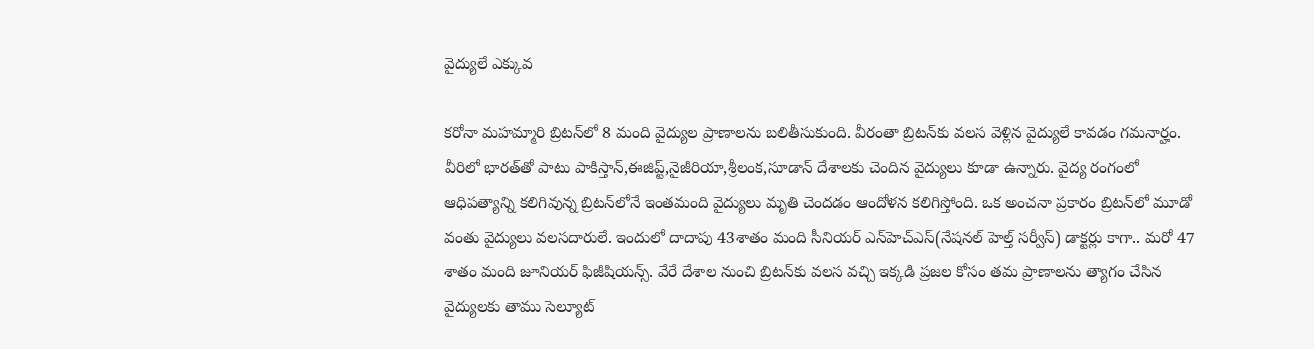వైద్యులే ఎక్కువ

కరోనా మహమ్మారి బ్రిటన్‌లో 8 మంది వైద్యుల ప్రాణాలను బలితీసుకుంది. వీరంతా బ్రిటన్‌కు వలస వెళ్లిన వైద్యులే కావడం గమనార్హం. వీరిలో భారత్‌తో పాటు పాకిస్తాన్,ఈజిప్ట్,నైజీరియా,శ్రీలంక,సూడాన్ దేశాలకు చెందిన వైద్యులు కూడా ఉన్నారు. వైద్య రంగంలో ఆధిపత్యాన్ని కలిగివున్న బ్రిటన్‌లోనే ఇంతమంది వైద్యులు మృతి చెందడం ఆందోళన కలిగిస్తోంది. ఒక అంచనా ప్రకారం బ్రిటన్‌లో మూడో వంతు వైద్యులు వలసదారులే. ఇందులో దాదాపు 43శాతం మంది సీనియర్ ఎన్‌హెచ్ఎస్(నేషనల్ హెల్త్ సర్వీస్) డాక్టర్లు కాగా.. మరో 47 శాతం మంది జూనియర్ ఫిజీషియన్స్. వేరే దేశాల నుంచి బ్రిటన్‌కు వలస వచ్చి ఇక్కడి ప్రజల కోసం తమ ప్రాణాలను త్యాగం చేసిన వైద్యులకు తాము సెల్యూట్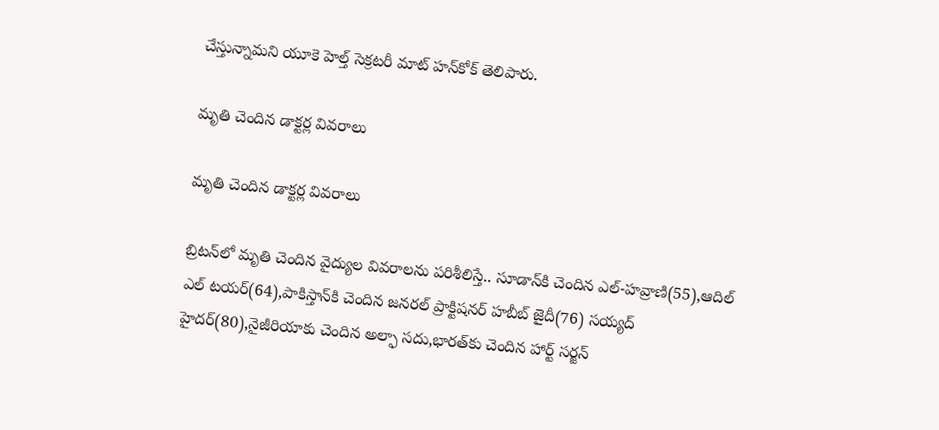చేస్తున్నామని యూకె హెల్త్ సెక్రటరీ మాట్ హన్‌కోక్ తెలిపారు.

మృతి చెందిన డాక్టర్ల వివరాలు

మృతి చెందిన డాక్టర్ల వివరాలు

బ్రిటన్‌లో మృతి చెందిన వైద్యుల వివరాలను పరిశీలిస్తే.. సూడాన్‌కి చెందిన ఎల్-హవ్రాణి(55),ఆదిల్ ఎల్ టయర్(64),పాకిస్తాన్‌కి చెందిన జనరల్ ప్రాక్టిషనర్ హబీబ్ జైదీ(76) సయ్యద్ హైదర్(80),నైజీరియాకు చెందిన అల్ఫా సదు,భారత్‌కు చెందిన హార్ట్ సర్జన్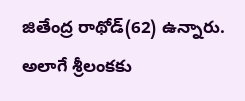జితేంద్ర రాథోడ్(62) ఉన్నారు. అలాగే శ్రీలంకకు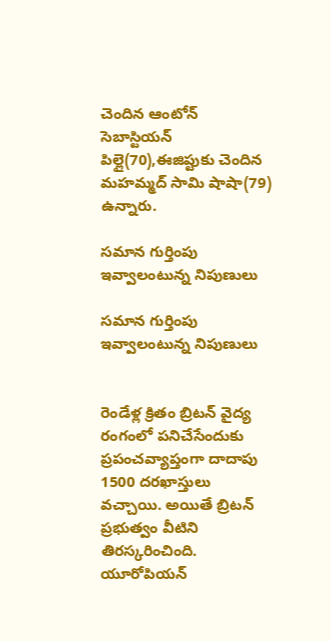చెందిన ఆంటోన్ సెబాస్టియన్ పిల్లై(70),ఈజిప్టుకు చెందిన మహమ్మద్ సామి షాషా(79) ఉన్నారు.

సమాన గుర్తింపు ఇవ్వాలంటున్న నిపుణులు

సమాన గుర్తింపు ఇవ్వాలంటున్న నిపుణులు


రెండేళ్ల క్రితం బ్రిటన్‌ వైద్య రంగంలో పనిచేసేందుకు ప్రపంచవ్యాప్తంగా దాదాపు 1500 దరఖాస్తులు వచ్చాయి. అయితే బ్రిటన్ ప్రభుత్వం వీటిని తిరస్కరించింది. యూరోపియన్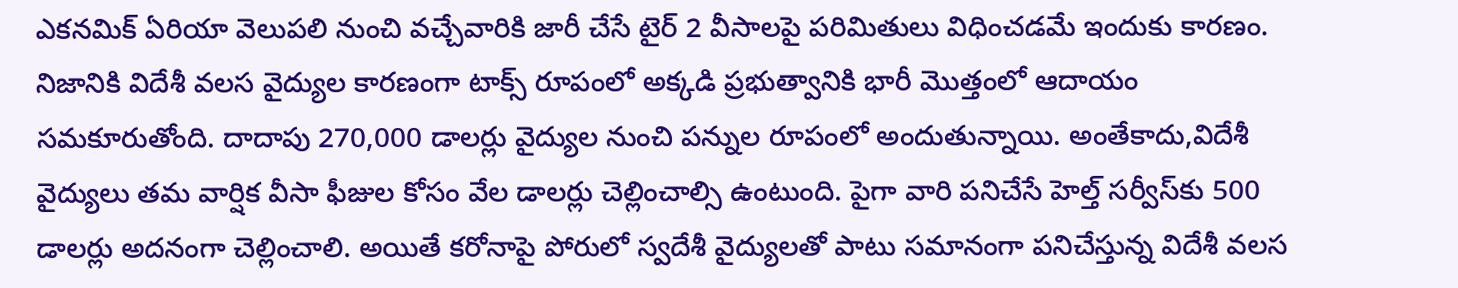ఎకనమిక్ ఏరియా వెలుపలి నుంచి వచ్చేవారికి జారీ చేసే టైర్ 2 వీసాలపై పరిమితులు విధించడమే ఇందుకు కారణం. నిజానికి విదేశీ వలస వైద్యుల కారణంగా టాక్స్ రూపంలో అక్కడి ప్రభుత్వానికి భారీ మొత్తంలో ఆదాయం సమకూరుతోంది. దాదాపు 270,000 డాలర్లు వైద్యుల నుంచి పన్నుల రూపంలో అందుతున్నాయి. అంతేకాదు,విదేశీ వైద్యులు తమ వార్షిక వీసా ఫీజుల కోసం వేల డాలర్లు చెల్లించాల్సి ఉంటుంది. పైగా వారి పనిచేసే హెల్త్ సర్వీస్‌కు 500 డాలర్లు అదనంగా చెల్లించాలి. అయితే కరోనాపై పోరులో స్వదేశీ వైద్యులతో పాటు సమానంగా పనిచేస్తున్న విదేశీ వలస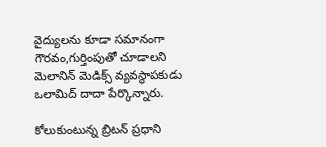వైద్యులను కూడా సమానంగా గౌరవం,గుర్తింపుతో చూడాలని మెలానిన్ మెడిక్స్ వ్యవస్థాపకుడు ఒలామిద్ దాదా పేర్కొన్నారు.

కోలుకుంటున్న బ్రిటన్ ప్రధాని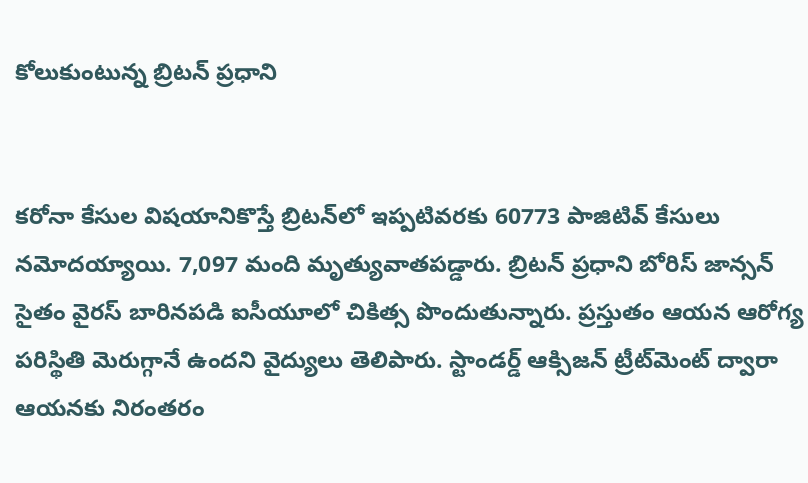కోలుకుంటున్న బ్రిటన్ ప్రధాని


కరోనా కేసుల విషయానికొస్తే బ్రిటన్‌లో ఇప్పటివరకు 60773 పాజిటివ్ కేసులు నమోదయ్యాయి. 7,097 మంది మృత్యువాతపడ్డారు. బ్రిటన్ ప్రధాని బోరిస్ జాన్సన్ సైతం వైరస్ బారినపడి ఐసీయూలో చికిత్స పొందుతున్నారు. ప్రస్తుతం ఆయన ఆరోగ్య పరిస్థితి మెరుగ్గానే ఉందని వైద్యులు తెలిపారు. స్టాండర్డ్ ఆక్సిజన్ ట్రీట్‌మెంట్ ద్వారా ఆయనకు నిరంతరం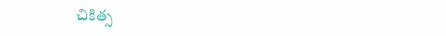చికిత్స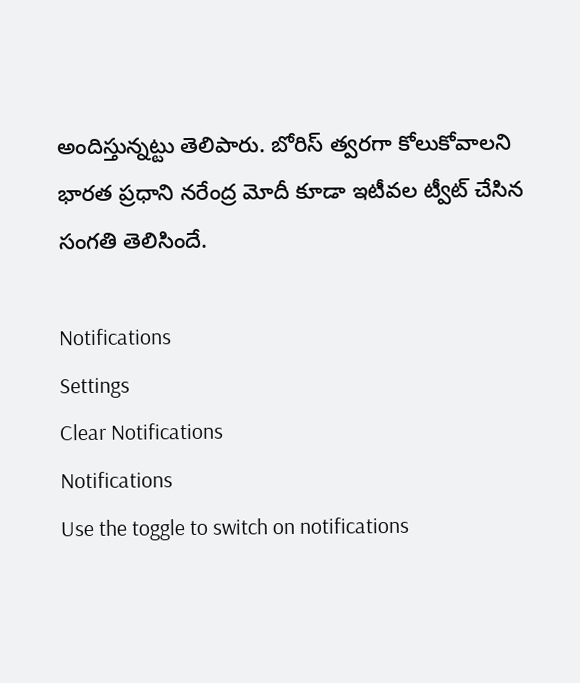అందిస్తున్నట్టు తెలిపారు. బోరిస్ త్వరగా కోలుకోవాలని భారత ప్రధాని నరేంద్ర మోదీ కూడా ఇటీవల ట్వీట్ చేసిన సంగతి తెలిసిందే.

Notifications
Settings
Clear Notifications
Notifications
Use the toggle to switch on notifications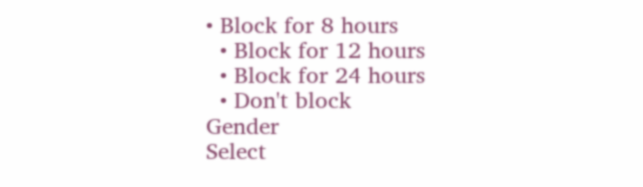• Block for 8 hours
  • Block for 12 hours
  • Block for 24 hours
  • Don't block
Gender
Select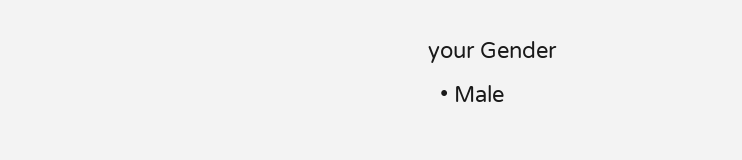your Gender
  • Male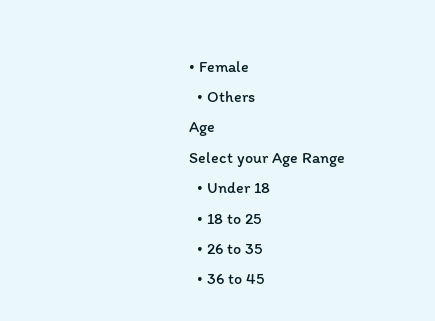• Female
  • Others
Age
Select your Age Range
  • Under 18
  • 18 to 25
  • 26 to 35
  • 36 to 45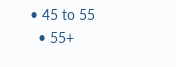• 45 to 55
  • 55+